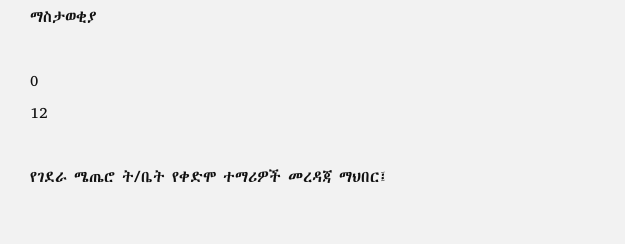ማስታወቂያ

0
12

የገደራ ሜጤሮ ት/ቤት የቀድሞ ተማሪዎች መረዳጃ ማህበር፤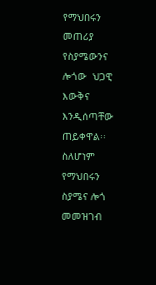የማህበሩን መጠሪያ  የስያሜውንና ሎጎው  ህጋዊ እውቅና እንዲሰጣቸው ጠይቀዋል፡፡ ስለሆነም የማህበሩን ስያሜና ሎጎ መመዝገብ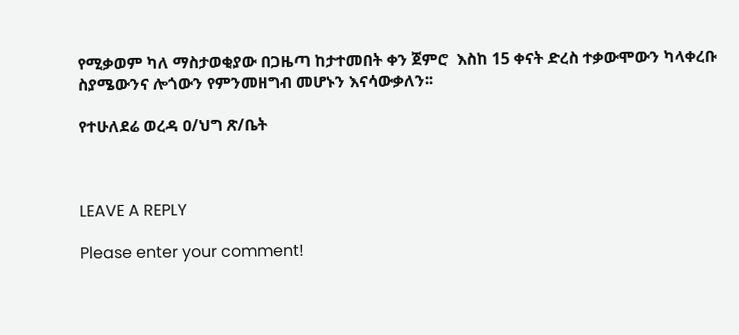የሚቃወም ካለ ማስታወቂያው በጋዜጣ ከታተመበት ቀን ጀምሮ  እስከ 15 ቀናት ድረስ ተቃውሞውን ካላቀረቡ ስያሜውንና ሎጎውን የምንመዘግብ መሆኑን እናሳውቃለን፡፡

የተሁለደሬ ወረዳ ዐ/ህግ ጽ/ቤት



LEAVE A REPLY

Please enter your comment!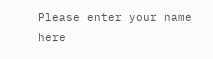Please enter your name here